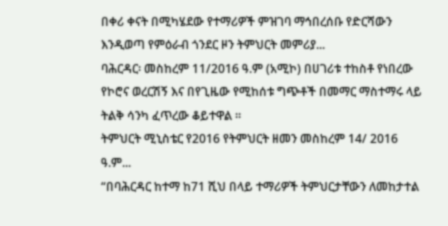በቀሪ ቀናት በሚካሄደው የተማሪዎች ምዝገባ ማኅበረሰቡ የድርሻውን እንዲወጣ የምዕራብ ጎንደር ዞን ትምህርት መምሪያ...
ባሕርዳር፡ መስከረም 11/2016 ዓ.ም (አሚኮ) በሀገሪቱ ተከስቶ የነበረው የኮሮና ወረርሽኝ እና በየጊዜው የሚከሰቱ ግጭቶች በመማር ማስተማሩ ላይ ትልቅ ሳንካ ፈጥረው ቆይተዋል ።
ትምህርት ሚኒስቴር የ2016 የትምህርት ዘመን መስከረም 14/ 2016 ዓ.ም...
“በባሕርዳር ከተማ ከ71 ሺህ በላይ ተማሪዎች ትምህርታቸውን ለመከታተል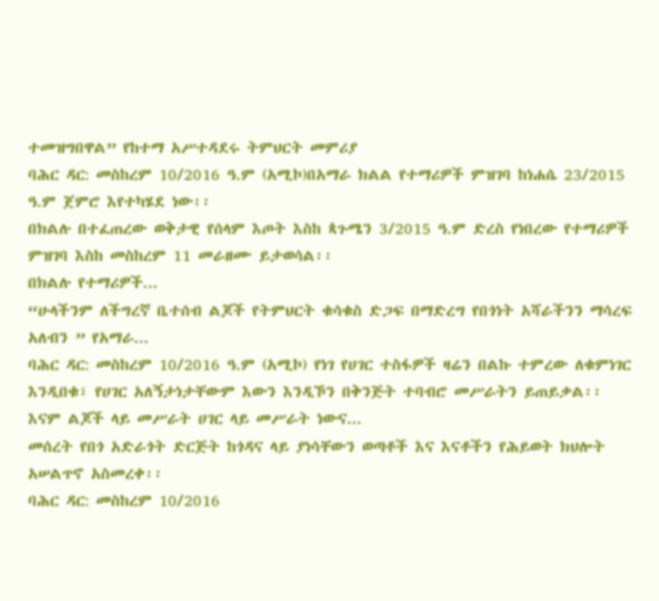ተመዝግበዋል” የከተማ አሥተዳደሩ ትምህርት መምሪያ
ባሕር ዳር: መስከረም 10/2016 ዓ.ም (አሚኮ)በአማራ ክልል የተማሪዎች ምዝገባ ከነሐሴ 23/2015 ዓ.ም ጀምሮ እየተካሄደ ነው፡፡
በክልሉ በተፈጠረው ወቅታዊ የሰላም እጦት እስከ ጳጉሜን 3/2015 ዓ.ም ድረስ የነበረው የተማሪዎች ምዝገባ እስከ መስከረም 11 መራዘሙ ይታወሳል፡፡
በክልሉ የተማሪዎች...
“ሁላችንም ለችግረኛ ቤተሰብ ልጆች የትምህርት ቁሳቁስ ድጋፍ በማድረግ የበጎነት አሻራችንን ማሳረፍ አለብን ” የአማራ...
ባሕር ዳር: መስከረም 10/2016 ዓ.ም (አሚኮ) የነገ የሀገር ተስፋዎች ዛሬን በልኩ ተምረው ለቁምነገር እንዲበቁ፣ የሀገር አለኝታነታቸውም እውን እንዲኾን በቅንጅት ተባብሮ መሥራትን ይጠይቃል፡፡
እናም ልጆች ላይ መሥራት ሀገር ላይ መሥራት ነውና...
መሰረት የበጎ አድራጎት ድርጅት ከጎዳና ላይ ያነሳቸውን ወጣቶች እና እናቶችን የሕይወት ክህሎት አሠልጥኖ አስመረቀ፡፡
ባሕር ዳር: መስከረም 10/2016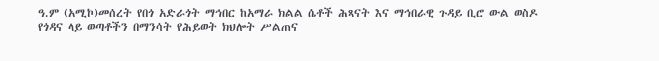ዓ.ም (አሚኮ)መሰረት የበጎ አድራጎት ማኅበር ከአማራ ክልል ሴቶች ሕጻናት እና ማኅበራዊ ጉዳይ ቢሮ ውል ወስዶ የጎዳና ላይ ወጣቶችን በማንሳት የሕይወት ክህሎት ሥልጠና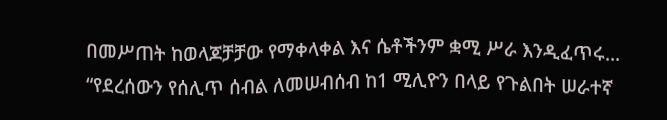በመሥጠት ከወላጆቻቻው የማቀላቀል እና ሴቶችንም ቋሚ ሥራ እንዲፈጥሩ...
“የደረሰውን የሰሊጥ ሰብል ለመሠብሰብ ከ1 ሚሊዮን በላይ የጉልበት ሠራተኛ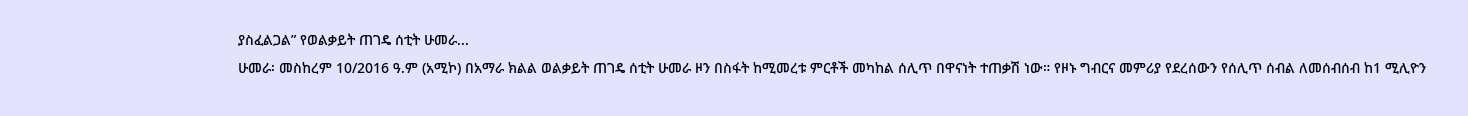ያስፈልጋል” የወልቃይት ጠገዴ ሰቲት ሁመራ...
ሁመራ፡ መስከረም 10/2016 ዓ.ም (አሚኮ) በአማራ ክልል ወልቃይት ጠገዴ ሰቲት ሁመራ ዞን በስፋት ከሚመረቱ ምርቶች መካከል ሰሊጥ በዋናነት ተጠቃሽ ነው። የዞኑ ግብርና መምሪያ የደረሰውን የሰሊጥ ሰብል ለመሰብሰብ ከ1 ሚሊዮን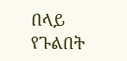በላይ የጉልበት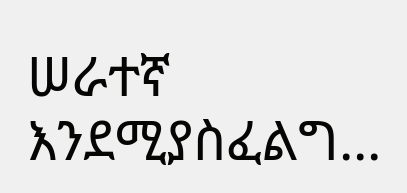ሠራተኛ እንደሚያስፈልግ...